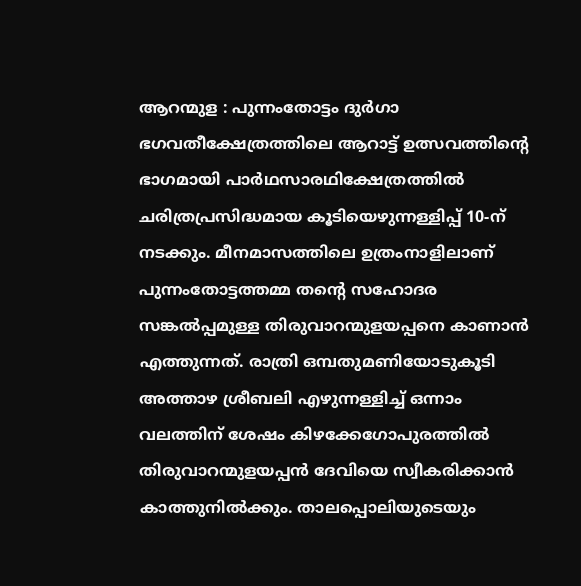ആറന്മുള : പുന്നംതോട്ടം ദുർഗാ ഭഗവതീക്ഷേത്രത്തിലെ ആറാട്ട് ഉത്സവത്തിന്റെ ഭാഗമായി പാർഥസാരഥിക്ഷേത്രത്തിൽ ചരിത്രപ്രസിദ്ധമായ കൂടിയെഴുന്നള്ളിപ്പ് 10-ന് നടക്കും. മീനമാസത്തിലെ ഉത്രംനാളിലാണ് പുന്നംതോട്ടത്തമ്മ തന്റെ സഹോദര സങ്കൽപ്പമുള്ള തിരുവാറന്മുളയപ്പനെ കാണാൻ എത്തുന്നത്. രാത്രി ഒമ്പതുമണിയോടുകൂടി അത്താഴ ശ്രീബലി എഴുന്നള്ളിച്ച് ഒന്നാം വലത്തിന് ശേഷം കിഴക്കേഗോപുരത്തിൽ തിരുവാറന്മുളയപ്പൻ ദേവിയെ സ്വീകരിക്കാൻ കാത്തുനിൽക്കും. താലപ്പൊലിയുടെയും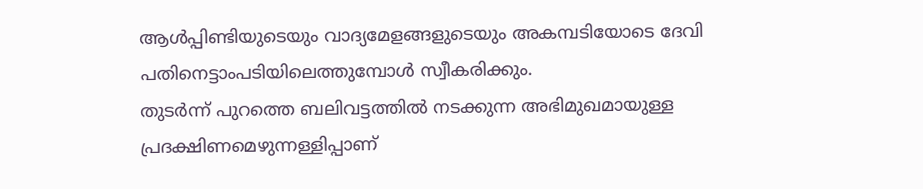ആൾപ്പിണ്ടിയുടെയും വാദ്യമേളങ്ങളുടെയും അകമ്പടിയോടെ ദേവി പതിനെട്ടാംപടിയിലെത്തുമ്പോൾ സ്വീകരിക്കും.
തുടർന്ന് പുറത്തെ ബലിവട്ടത്തിൽ നടക്കുന്ന അഭിമുഖമായുള്ള പ്രദക്ഷിണമെഴുന്നള്ളിപ്പാണ്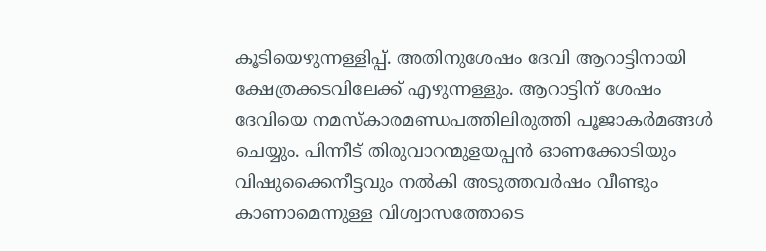കൂടിയെഴുന്നള്ളിപ്പ്. അതിനുശേഷം ദേവി ആറാട്ടിനായി ക്ഷേത്രക്കടവിലേക്ക് എഴുന്നള്ളും. ആറാട്ടിന് ശേഷം ദേവിയെ നമസ്കാരമണ്ഡപത്തിലിരുത്തി പൂജാകർമങ്ങൾ ചെയ്യും. പിന്നീട് തിരുവാറന്മുളയപ്പൻ ഓണക്കോടിയും വിഷുക്കൈനീട്ടവും നൽകി അടുത്തവർഷം വീണ്ടും കാണാമെന്നുള്ള വിശ്വാസത്തോടെ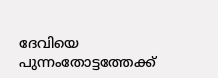ദേവിയെ പുന്നംതോട്ടത്തേക്ക്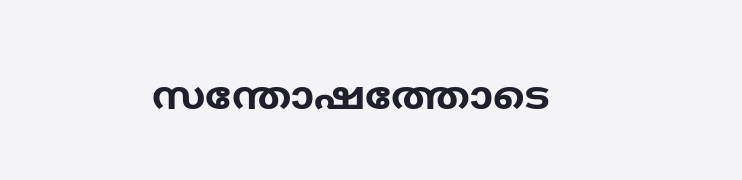സന്തോഷത്തോടെ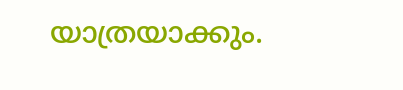യാത്രയാക്കും.